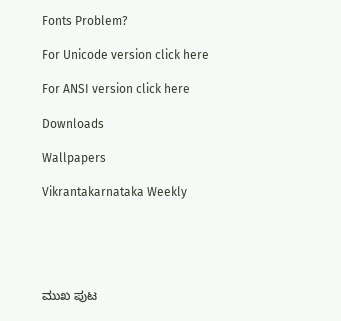Fonts Problem?

For Unicode version click here

For ANSI version click here

Downloads

Wallpapers

Vikrantakarnataka Weekly





ಮುಖ ಪುಟ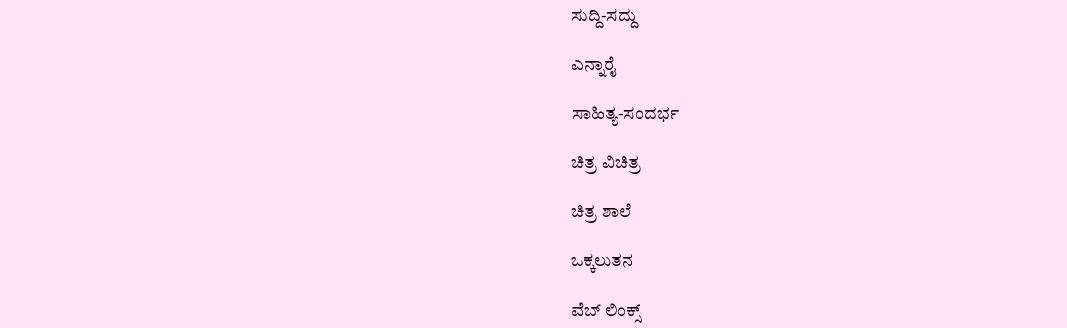ಸುದ್ದಿ-ಸದ್ದು

ಎನ್ನಾರೈ

ಸಾಹಿತ್ಯ-ಸಂದರ್ಭ

ಚಿತ್ರ ವಿಚಿತ್ರ

ಚಿತ್ರ ಶಾಲೆ

ಒಕ್ಕಲುತನ

ವೆಬ್ ಲಿಂಕ್ಸ್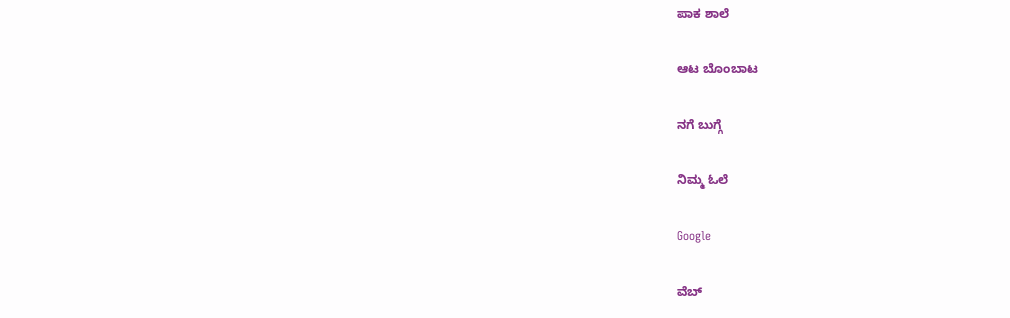ಪಾಕ ಶಾಲೆ

ಆಟ ಬೊಂಬಾಟ

ನಗೆ ಬುಗ್ಗೆ

ನಿಮ್ಮ ಓಲೆ

Google

ವೆಬ್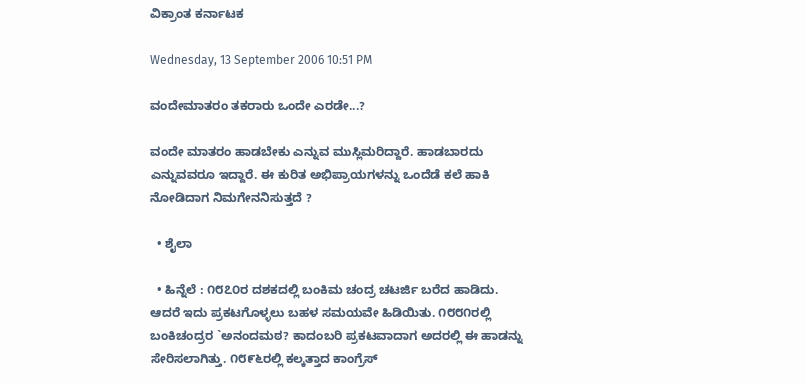ವಿಕ್ರಾಂತ ಕರ್ನಾಟಕ

Wednesday, 13 September 2006 10:51 PM

ವಂದೇಮಾತರಂ ತಕರಾರು ಒಂದೇ ಎರಡೇ...?

ವಂದೇ ಮಾತರಂ ಹಾಡಬೇಕು ಎನ್ನುವ ಮುಸ್ಲಿಮರಿದ್ದಾರೆ. ಹಾಡಬಾರದು ಎನ್ನುವವರೂ ಇದ್ದಾರೆ. ಈ ಕುರಿತ ಅಭಿಪ್ರಾಯಗಳನ್ನು ಒಂದೆಡೆ ಕಲೆ ಹಾಕಿ ನೋಡಿದಾಗ ನಿಮಗೇನನಿಸುತ್ತದೆ ?

  • ಶೈಲಾ

  • ಹಿನ್ನೆಲೆ : ೧೮೭೦ರ ದಶಕದಲ್ಲಿ ಬಂಕಿಮ ಚಂದ್ರ ಚಟರ್ಜಿ ಬರೆದ ಹಾಡಿದು. ಆದರೆ ಇದು ಪ್ರಕಟಗೊಳ್ಳಲು ಬಹಳ ಸಮಯವೇ ಹಿಡಿಯಿತು. ೧೮೮೧ರಲ್ಲಿ ಬಂಕಿಚಂದ್ರರ `ಅನಂದಮಠ? ಕಾದಂಬರಿ ಪ್ರಕಟವಾದಾಗ ಅದರಲ್ಲಿ ಈ ಹಾಡನ್ನು ಸೇರಿಸಲಾಗಿತ್ತು. ೧೮೯೬ರಲ್ಲಿ ಕಲ್ಕತ್ತಾದ ಕಾಂಗ್ರೆಸ್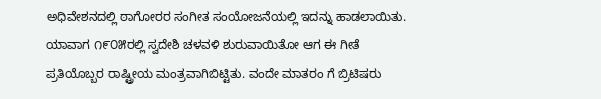ಅಧಿವೇಶನದಲ್ಲಿ ಠಾಗೋರರ ಸಂಗೀತ ಸಂಯೋಜನೆಯಲ್ಲಿ ಇದನ್ನು ಹಾಡಲಾಯಿತು. ಯಾವಾಗ ೧೯೦೫ರಲ್ಲಿ ಸ್ವದೇಶಿ ಚಳವಳಿ ಶುರುವಾಯಿತೋ ಆಗ ಈ ಗೀತೆ ಪ್ರತಿಯೊಬ್ಬರ ರಾಷ್ಟ್ರೀಯ ಮಂತ್ರವಾಗಿಬಿಟ್ಟಿತು. ವಂದೇ ಮಾತರಂ ಗೆ ಬ್ರಿಟಿಷರು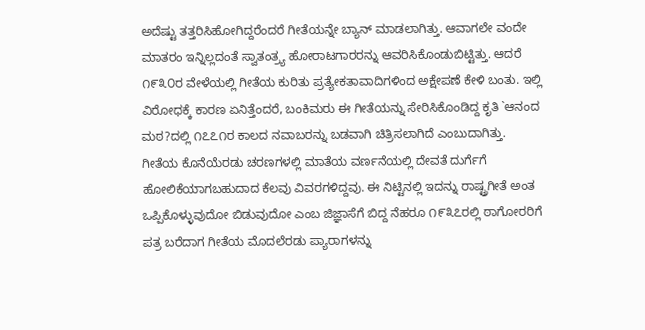ಅದೆಷ್ಟು ತತ್ತರಿಸಿಹೋಗಿದ್ದರೆಂದರೆ ಗೀತೆಯನ್ನೇ ಬ್ಯಾನ್ ಮಾಡಲಾಗಿತ್ತು. ಆವಾಗಲೇ ವಂದೇ ಮಾತರಂ ಇನ್ನಿಲ್ಲದಂತೆ ಸ್ವಾತಂತ್ರ್ಯ ಹೋರಾಟಗಾರರನ್ನು ಆವರಿಸಿಕೊಂಡುಬಿಟ್ಟಿತ್ತು. ಆದರೆ ೧೯೩೦ರ ವೇಳೆಯಲ್ಲಿ ಗೀತೆಯ ಕುರಿತು ಪ್ರತ್ಯೇಕತಾವಾದಿಗಳಿಂದ ಅಕ್ಷೇಪಣೆ ಕೇಳಿ ಬಂತು. ಇಲ್ಲಿ ವಿರೋಧಕ್ಕೆ ಕಾರಣ ಏನಿತ್ತೆಂದರೆ, ಬಂಕಿಮರು ಈ ಗೀತೆಯನ್ನು ಸೇರಿಸಿಕೊಂಡಿದ್ದ ಕೃತಿ `ಆನಂದ ಮಠ?ದಲ್ಲಿ ೧೭೭೧ರ ಕಾಲದ ನವಾಬರನ್ನು ಬಡವಾಗಿ ಚಿತ್ರಿಸಲಾಗಿದೆ ಎಂಬುದಾಗಿತ್ತು. ಗೀತೆಯ ಕೊನೆಯೆರಡು ಚರಣಗಳಲ್ಲಿ ಮಾತೆಯ ವರ್ಣನೆಯಲ್ಲಿ ದೇವತೆ ದುರ್ಗೆಗೆ ಹೋಲಿಕೆಯಾಗಬಹುದಾದ ಕೆಲವು ವಿವರಗಳಿದ್ದವು. ಈ ನಿಟ್ಟಿನಲ್ಲಿ ಇದನ್ನು ರಾಷ್ಟ್ರಗೀತೆ ಅಂತ ಒಪ್ಪಿಕೊಳ್ಳುವುದೋ ಬಿಡುವುದೋ ಎಂಬ ಜಿಜ್ಞಾಸೆಗೆ ಬಿದ್ದ ನೆಹರೂ ೧೯೩೭ರಲ್ಲಿ ಠಾಗೋರರಿಗೆ ಪತ್ರ ಬರೆದಾಗ ಗೀತೆಯ ಮೊದಲೆರಡು ಪ್ಯಾರಾಗಳನ್ನು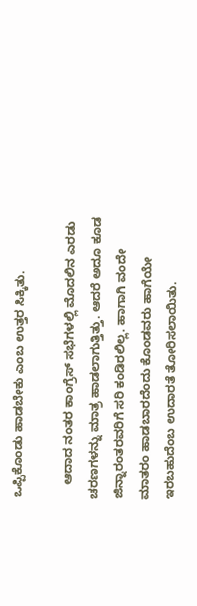ಒಪ್ಪಿಕೊಂಡು ಹಾಡಬೇಕು ಎಂಬ ಉತ್ತರ ಸಿಕ್ಕಿತು.

    ಆದಾದ ನಂತರ ಕಾಂಗ್ರೆಸ್ ಸಭೆಗಳಲ್ಲಿ ಮೊದಲಿನ ಎರಡು ಚರಣಗಳನ್ನು ಮಾತ್ರ ಹಾಡಲಾಗುತ್ತಿತ್ತು. ಆದರೆ ಅದೂ ಕೂಡ ಜಿನ್ನಾರಂತರವರಿಗೆ ಸರಿ ಕಂಡಿರಲಿಲ್ಲ. ಹಾಗಾಗಿ ವಂದೇ ಮಾತರಂ ಹಾಡಬಾರದೆಂದು ಕೊಂಡವರು ಹಾಗೆಯೇ ಇರಬಹುದೆಂಬ ಉದಾರತೆ ತೋರಿಸಲಾಯಿತು.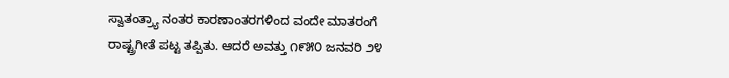ಸ್ವಾತಂತ್ರ್ಯಾ ನಂತರ ಕಾರಣಾಂತರಗಳಿಂದ ವಂದೇ ಮಾತರಂಗೆ ರಾಷ್ಟ್ರಗೀತೆ ಪಟ್ಟ ತಪ್ಪಿತು. ಆದರೆ ಅವತ್ತು ೧೯೫೦ ಜನವರಿ ೨೪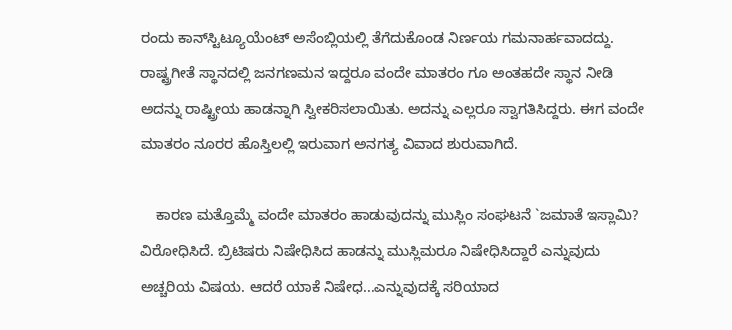ರಂದು ಕಾನ್‌ಸ್ಟಿಟ್ಯೂಯೆಂಟ್ ಅಸೆಂಬ್ಲಿಯಲ್ಲಿ ತೆಗೆದುಕೊಂಡ ನಿರ್ಣಯ ಗಮನಾರ್ಹವಾದದ್ದು. ರಾಷ್ಟ್ರಗೀತೆ ಸ್ಥಾನದಲ್ಲಿ ಜನಗಣಮನ ಇದ್ದರೂ ವಂದೇ ಮಾತರಂ ಗೂ ಅಂತಹದೇ ಸ್ಥಾನ ನೀಡಿ ಅದನ್ನು ರಾಷ್ಟ್ರೀಯ ಹಾಡನ್ನಾಗಿ ಸ್ವೀಕರಿಸಲಾಯಿತು. ಅದನ್ನು ಎಲ್ಲರೂ ಸ್ವಾಗತಿಸಿದ್ದರು. ಈಗ ವಂದೇ ಮಾತರಂ ನೂರರ ಹೊಸ್ತಿಲಲ್ಲಿ ಇರುವಾಗ ಅನಗತ್ಯ ವಿವಾದ ಶುರುವಾಗಿದೆ.

    ಕಾರಣ ಮತ್ತೊಮ್ಮೆ ವಂದೇ ಮಾತರಂ ಹಾಡುವುದನ್ನು ಮುಸ್ಲಿಂ ಸಂಘಟನೆ `ಜಮಾತೆ ಇಸ್ಲಾಮಿ? ವಿರೋಧಿಸಿದೆ. ಬ್ರಿಟಿಷರು ನಿಷೇಧಿಸಿದ ಹಾಡನ್ನು ಮುಸ್ಲಿಮರೂ ನಿಷೇಧಿಸಿದ್ದಾರೆ ಎನ್ನುವುದು ಅಚ್ಚರಿಯ ವಿಷಯ. ಆದರೆ ಯಾಕೆ ನಿಷೇಧ...ಎನ್ನುವುದಕ್ಕೆ ಸರಿಯಾದ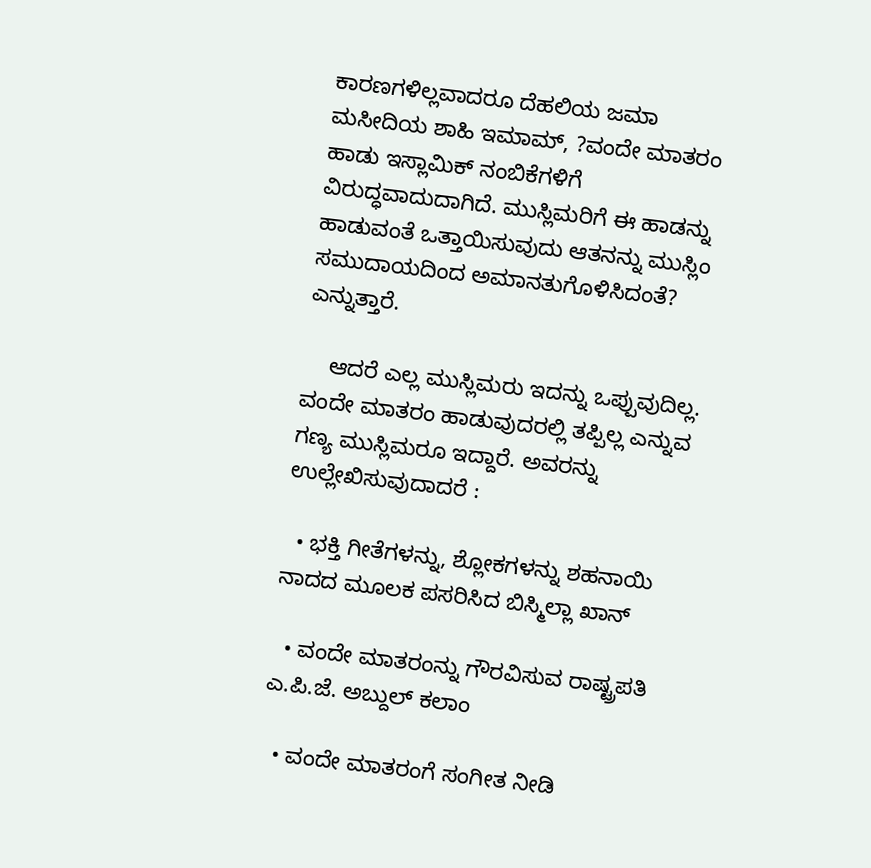ಕಾರಣಗಳಿಲ್ಲವಾದರೂ ದೆಹಲಿಯ ಜಮಾ ಮಸೀದಿಯ ಶಾಹಿ ಇಮಾಮ್, ?ವಂದೇ ಮಾತರಂ ಹಾಡು ಇಸ್ಲಾಮಿಕ್ ನಂಬಿಕೆಗಳಿಗೆ ವಿರುದ್ಧವಾದುದಾಗಿದೆ. ಮುಸ್ಲಿಮರಿಗೆ ಈ ಹಾಡನ್ನು ಹಾಡುವಂತೆ ಒತ್ತಾಯಿಸುವುದು ಆತನನ್ನು ಮುಸ್ಲಿಂ ಸಮುದಾಯದಿಂದ ಅಮಾನತುಗೊಳಿಸಿದಂತೆ? ಎನ್ನುತ್ತಾರೆ.

    ಆದರೆ ಎಲ್ಲ ಮುಸ್ಲಿಮರು ಇದನ್ನು ಒಪ್ಪುವುದಿಲ್ಲ. ವಂದೇ ಮಾತರಂ ಹಾಡುವುದರಲ್ಲಿ ತಪ್ಪಿಲ್ಲ ಎನ್ನುವ ಗಣ್ಯ ಮುಸ್ಲಿಮರೂ ಇದ್ದಾರೆ. ಅವರನ್ನು ಉಲ್ಲೇಖಿಸುವುದಾದರೆ :

  • ಭಕ್ತಿ ಗೀತೆಗಳನ್ನು, ಶ್ಲೋಕಗಳನ್ನು ಶಹನಾಯಿ ನಾದದ ಮೂಲಕ ಪಸರಿಸಿದ ಬಿಸ್ಮಿಲ್ಲಾ ಖಾನ್

  • ವಂದೇ ಮಾತರಂನ್ನು ಗೌರವಿಸುವ ರಾಷ್ಟ್ರಪತಿ ಎ.ಪಿ.ಜೆ. ಅಬ್ದುಲ್ ಕಲಾಂ

  • ವಂದೇ ಮಾತರಂಗೆ ಸಂಗೀತ ನೀಡಿ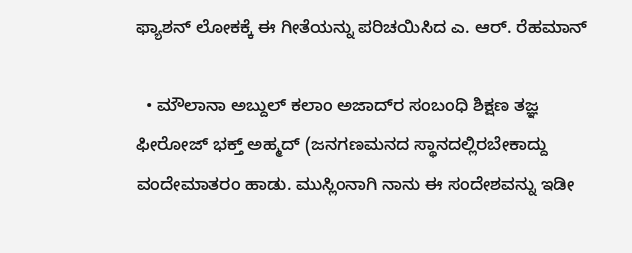ಫ್ಯಾಶನ್ ಲೋಕಕ್ಕೆ ಈ ಗೀತೆಯನ್ನು ಪರಿಚಯಿಸಿದ ಎ. ಆರ್. ರೆಹಮಾನ್

  • ಮೌಲಾನಾ ಅಬ್ದುಲ್ ಕಲಾಂ ಅಜಾದ್‌ರ ಸಂಬಂಧಿ ಶಿಕ್ಷಣ ತಜ್ಞ ಫೀರೋಜ್ ಭಕ್ತ್ ಅಹ್ಮದ್ (ಜನಗಣಮನದ ಸ್ಥಾನದಲ್ಲಿರಬೇಕಾದ್ದು ವಂದೇಮಾತರಂ ಹಾಡು. ಮುಸ್ಲಿಂನಾಗಿ ನಾನು ಈ ಸಂದೇಶವನ್ನು ಇಡೀ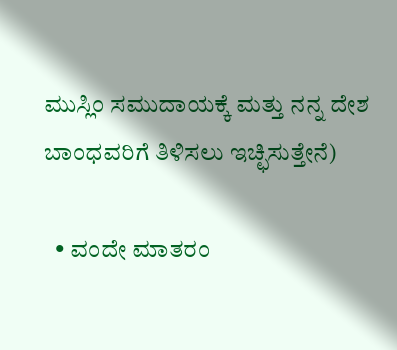ಮುಸ್ಲಿಂ ಸಮುದಾಯಕ್ಕೆ ಮತ್ತು ನನ್ನ ದೇಶ ಬಾಂಧವರಿಗೆ ತಿಳಿಸಲು ಇಚ್ಛಿಸುತ್ತೇನೆ)

  • ವಂದೇ ಮಾತರಂ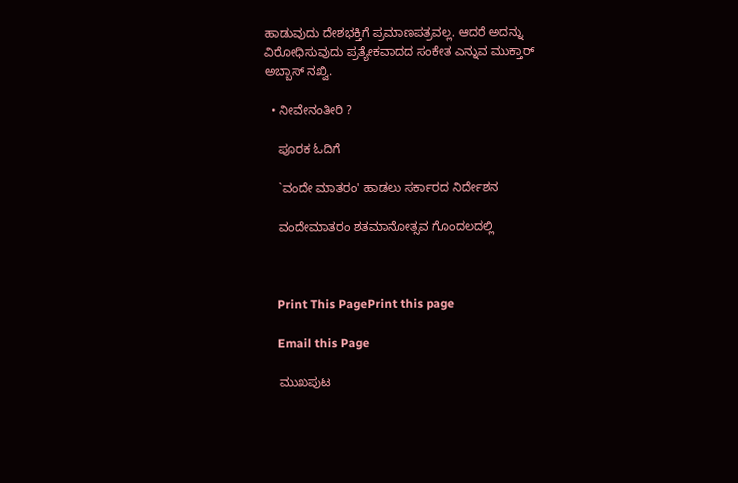ಹಾಡುವುದು ದೇಶಭಕ್ತಿಗೆ ಪ್ರಮಾಣಪತ್ರವಲ್ಲ. ಆದರೆ ಅದನ್ನು ವಿರೋಧಿಸುವುದು ಪ್ರತ್ಯೇಕವಾದದ ಸಂಕೇತ ಎನ್ನುವ ಮುಕ್ತಾರ್ ಅಬ್ಬಾಸ್ ನಖ್ವಿ.

  • ನೀವೇನಂತೀರಿ ?

    ಪೂರಕ ಓದಿಗೆ

    `ವಂದೇ ಮಾತರಂ' ಹಾಡಲು ಸರ್ಕಾರದ ನಿರ್ದೇಶನ

    ವಂದೇಮಾತರಂ ಶತಮಾನೋತ್ಸವ ಗೊಂದಲದಲ್ಲಿ



    Print This PagePrint this page

    Email this Page

    ಮುಖಪುಟ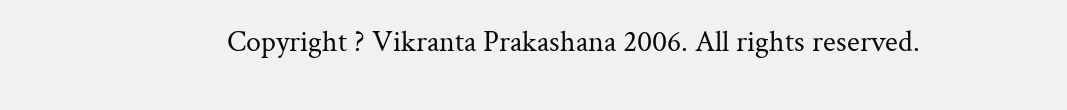Copyright ? Vikranta Prakashana 2006. All rights reserved.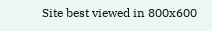Site best viewed in 800x600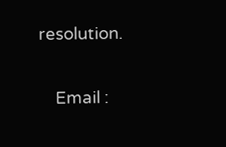resolution.

    Email :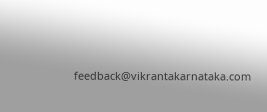feedback@vikrantakarnataka.com